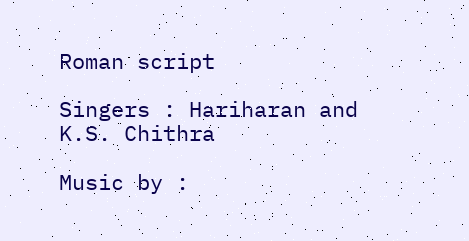Roman script

Singers : Hariharan and K.S. Chithra

Music by :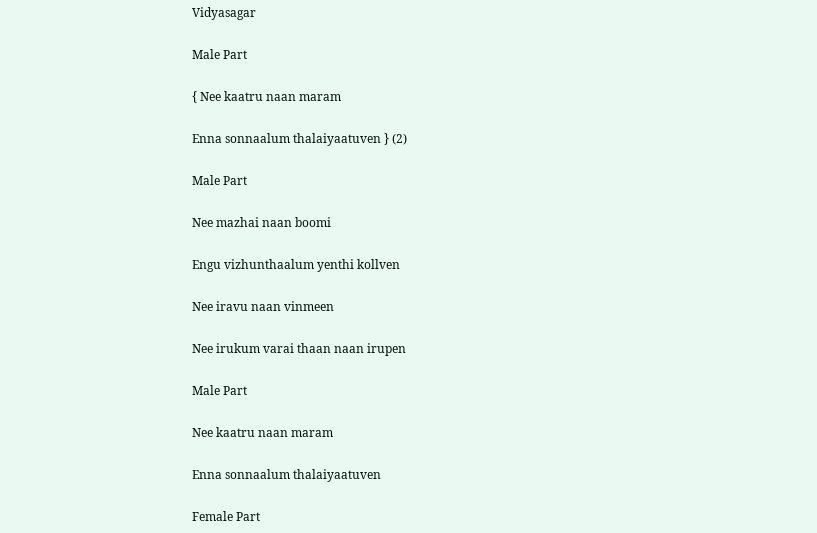Vidyasagar

Male Part

{ Nee kaatru naan maram

Enna sonnaalum thalaiyaatuven } (2)

Male Part

Nee mazhai naan boomi

Engu vizhunthaalum yenthi kollven

Nee iravu naan vinmeen

Nee irukum varai thaan naan irupen

Male Part

Nee kaatru naan maram

Enna sonnaalum thalaiyaatuven

Female Part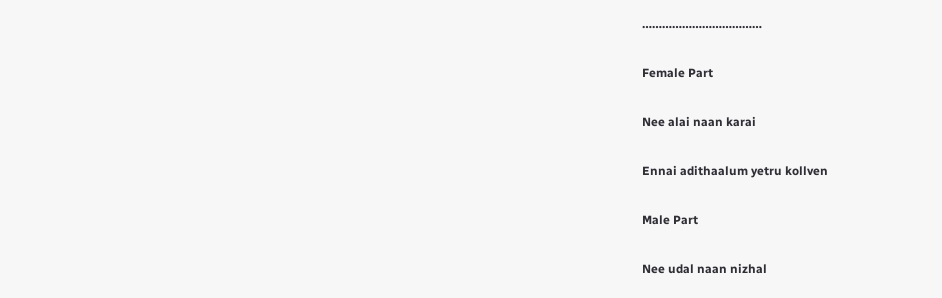………………………………

Female Part

Nee alai naan karai

Ennai adithaalum yetru kollven

Male Part

Nee udal naan nizhal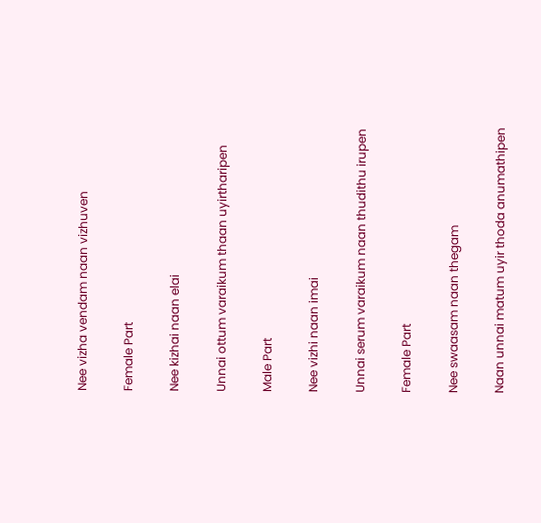Nee vizha vendam naan vizhuven

Female Part

Nee kizhai naan elai

Unnai ottum varaikum thaan uyirtharipen

Male Part

Nee vizhi naan imai

Unnai serum varaikum naan thudithu irupen

Female Part

Nee swaasam naan thegam

Naan unnai matum uyir thoda anumathipen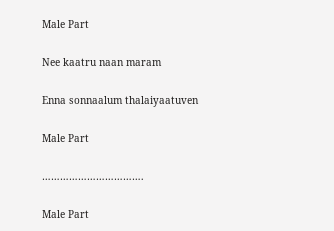Male Part

Nee kaatru naan maram

Enna sonnaalum thalaiyaatuven

Male Part

…………………………….

Male Part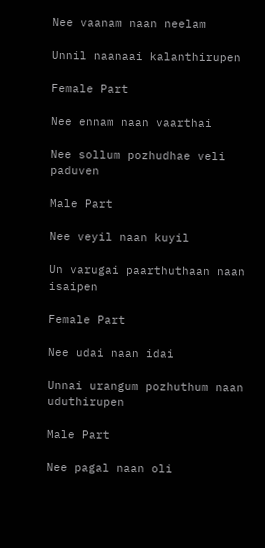Nee vaanam naan neelam

Unnil naanaai kalanthirupen

Female Part

Nee ennam naan vaarthai

Nee sollum pozhudhae veli paduven

Male Part

Nee veyil naan kuyil

Un varugai paarthuthaan naan isaipen

Female Part

Nee udai naan idai

Unnai urangum pozhuthum naan uduthirupen

Male Part

Nee pagal naan oli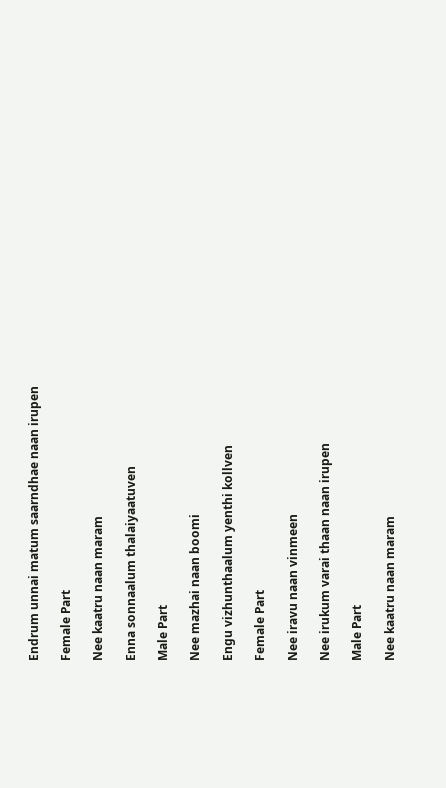Endrum unnai matum saarndhae naan irupen

Female Part

Nee kaatru naan maram

Enna sonnaalum thalaiyaatuven

Male Part

Nee mazhai naan boomi

Engu vizhunthaalum yenthi kollven

Female Part

Nee iravu naan vinmeen

Nee irukum varai thaan naan irupen

Male Part

Nee kaatru naan maram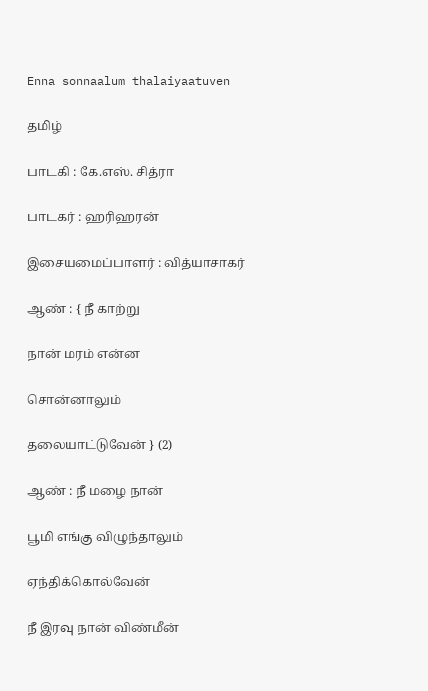Enna sonnaalum thalaiyaatuven

தமிழ்

பாடகி : கே.எஸ். சித்ரா

பாடகர் : ஹரிஹரன்

இசையமைப்பாளர் : வித்யாசாகர்

ஆண் : { நீ காற்று

நான் மரம் என்ன

சொன்னாலும்

தலையாட்டுவேன் } (2)

ஆண் : நீ மழை நான்

பூமி எங்கு விழுந்தாலும்

ஏந்திக்கொல்வேன்

நீ இரவு நான் விண்மீன்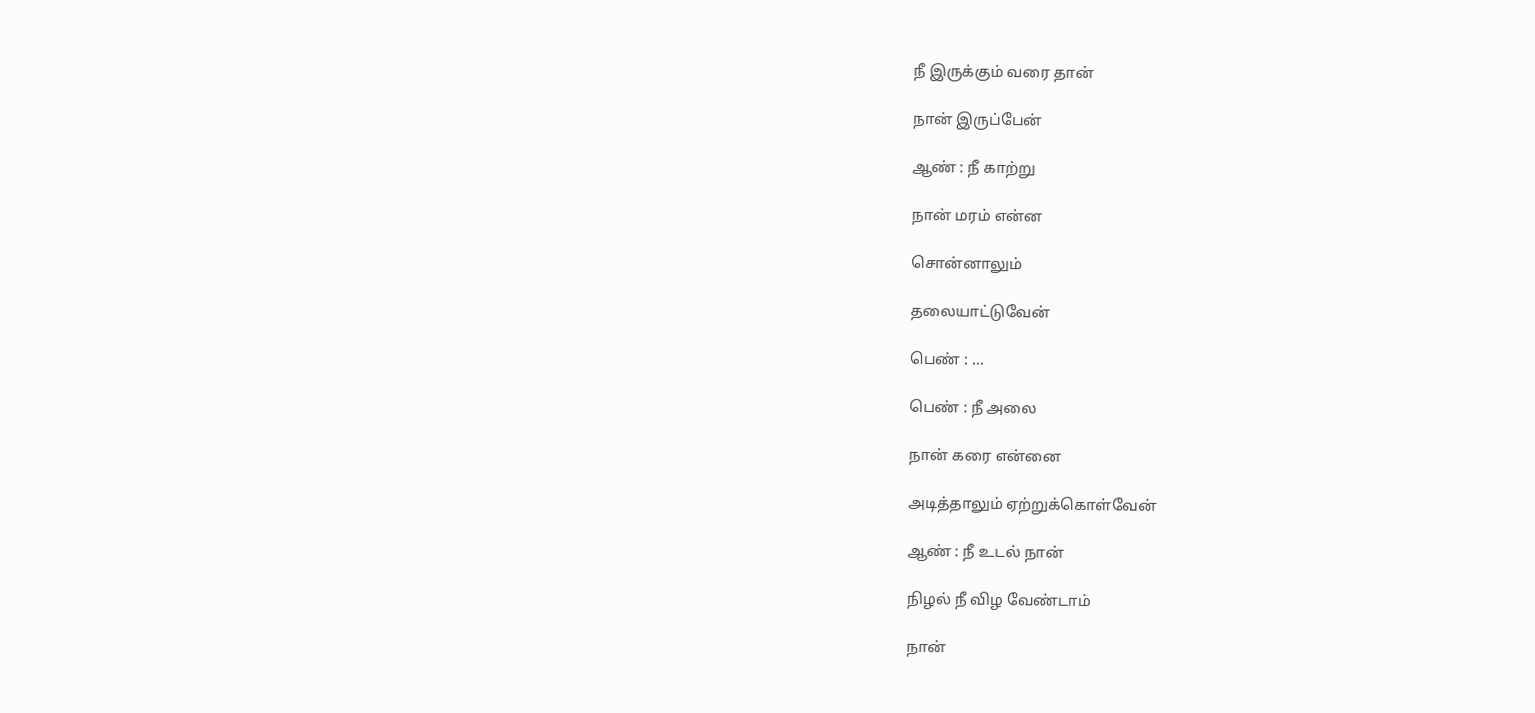நீ இருக்கும் வரை தான்

நான் இருப்பேன்

ஆண் : நீ காற்று

நான் மரம் என்ன

சொன்னாலும்

தலையாட்டுவேன்

பெண் : ...

பெண் : நீ அலை

நான் கரை என்னை

அடித்தாலும் ஏற்றுக்கொள்வேன்

ஆண் : நீ உடல் நான்

நிழல் நீ விழ வேண்டாம்

நான்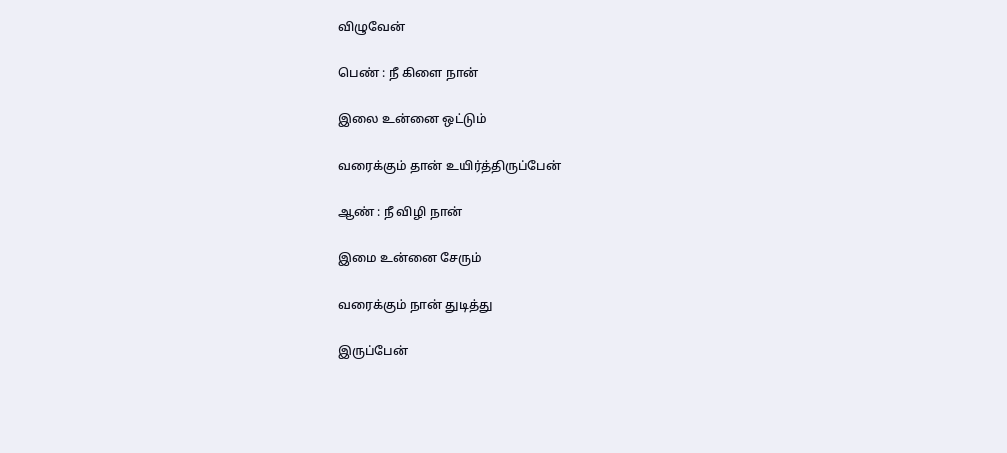விழுவேன்

பெண் : நீ கிளை நான்

இலை உன்னை ஒட்டும்

வரைக்கும் தான் உயிர்த்திருப்பேன்

ஆண் : நீ விழி நான்

இமை உன்னை சேரும்

வரைக்கும் நான் துடித்து

இருப்பேன்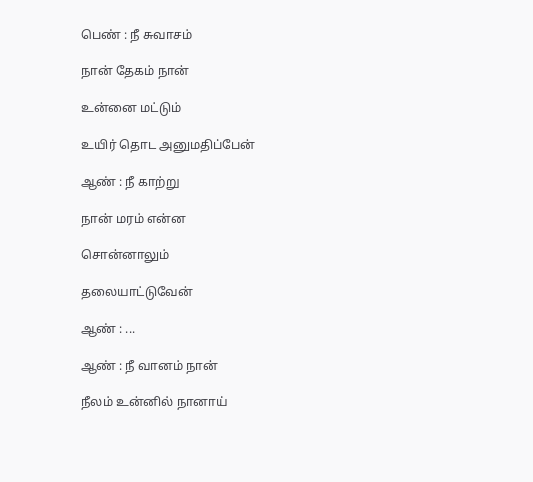பெண் : நீ சுவாசம்

நான் தேகம் நான்

உன்னை மட்டும்

உயிர் தொட அனுமதிப்பேன்

ஆண் : நீ காற்று

நான் மரம் என்ன

சொன்னாலும்

தலையாட்டுவேன்

ஆண் : ...

ஆண் : நீ வானம் நான்

நீலம் உன்னில் நானாய்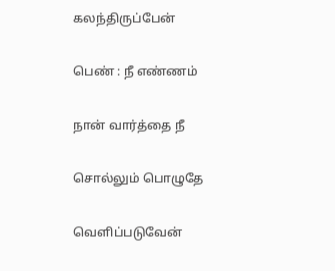கலந்திருப்பேன்

பெண் : நீ எண்ணம்

நான் வார்த்தை நீ

சொல்லும் பொழுதே

வெளிப்படுவேன்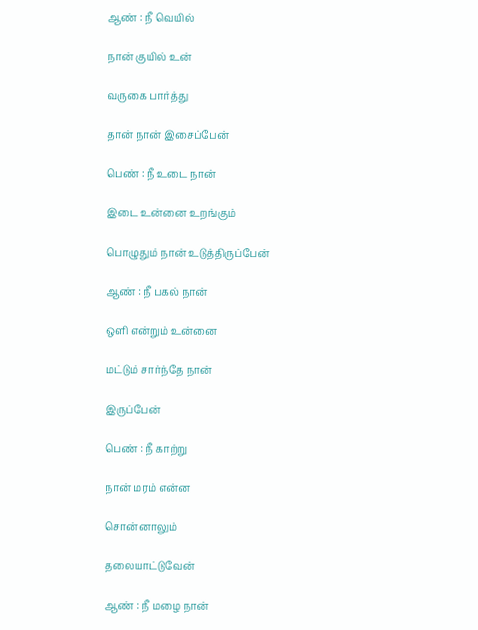ஆண் : நீ வெயில்

நான் குயில் உன்

வருகை பார்த்து

தான் நான் இசைப்பேன்

பெண் : நீ உடை நான்

இடை உன்னை உறங்கும்

பொழுதும் நான் உடுத்திருப்பேன்

ஆண் : நீ பகல் நான்

ஒளி என்றும் உன்னை

மட்டும் சார்ந்தே நான்

இருப்பேன்

பெண் : நீ காற்று

நான் மரம் என்ன

சொன்னாலும்

தலையாட்டுவேன்

ஆண் : நீ மழை நான்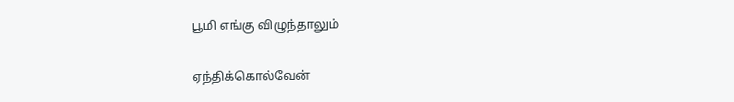பூமி எங்கு விழுந்தாலும்

ஏந்திக்கொல்வேன்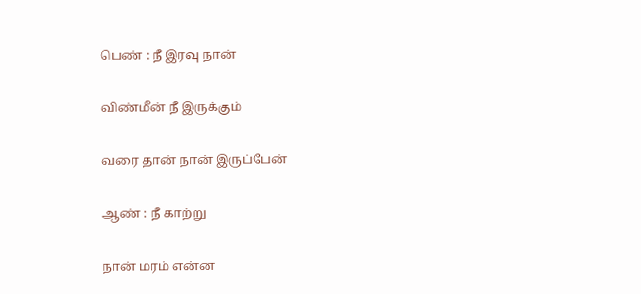பெண் : நீ இரவு நான்

விண்மீன் நீ இருக்கும்

வரை தான் நான் இருப்பேன்

ஆண் : நீ காற்று

நான் மரம் என்ன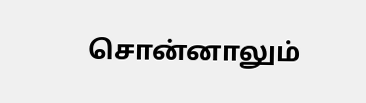சொன்னாலும்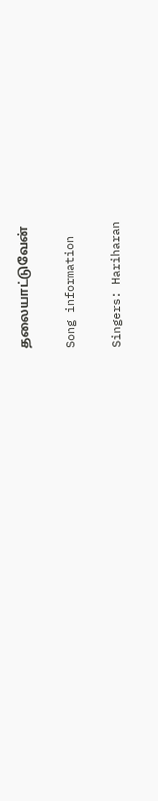தலையாட்டுவேன்

Song information

Singers: Hariharan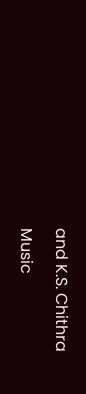and K.S. Chithra

Music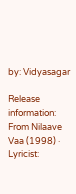by: Vidyasagar

Release information: From Nilaave Vaa (1998) · Lyricist: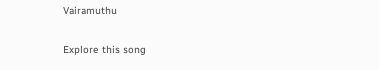Vairamuthu

Explore this song